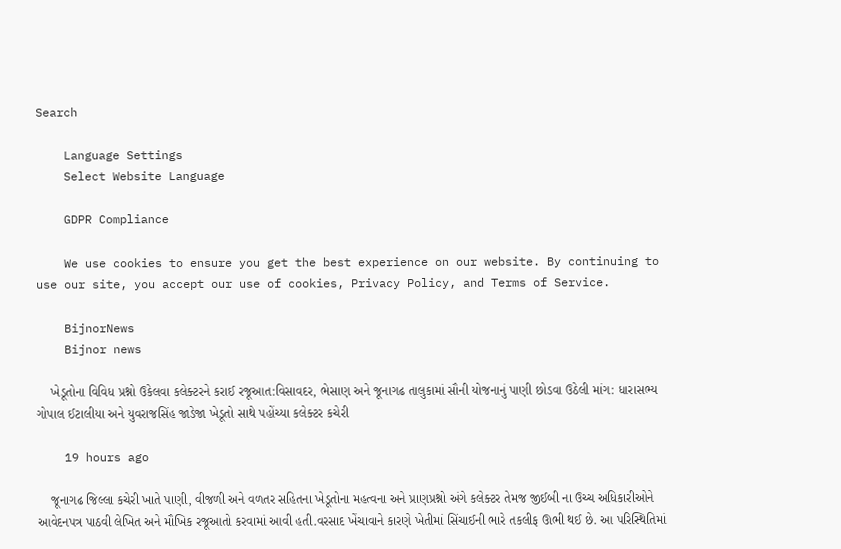Search

    Language Settings
    Select Website Language

    GDPR Compliance

    We use cookies to ensure you get the best experience on our website. By continuing to use our site, you accept our use of cookies, Privacy Policy, and Terms of Service.

    BijnorNews
    Bijnor news

    ખેડૂતોના વિવિધ પ્રશ્નો ઉકેલવા કલેક્ટરને કરાઈ રજૂઆત:વિસાવદર, ભેસાણ અને જૂનાગઢ તાલુકામાં સૌની યોજનાનું પાણી છોડવા ઉઠેલી માંગ: ધારાસભ્ય ગોપાલ ઈટાલીયા અને યુવરાજસિંહ જાડેજા ખેડૂતો સાથે પહોંચ્યા કલેક્ટર કચેરી

    19 hours ago

    જૂનાગઢ જિલ્લા કચેરી ખાતે પાણી, વીજળી અને વળતર સહિતના ખેડૂતોના મહત્વના અને પ્રાણપ્રશ્નો અંગે કલેક્ટર તેમજ જીઈબી ના ઉચ્ચ અધિકારીઓને આવેદનપત્ર પાઠવી લેખિત અને મૌખિક રજૂઆતો કરવામાં આવી હતી.વરસાદ ખેંચાવાને કારણે ખેતીમાં સિંચાઈની ભારે તકલીફ ઊભી થઈ છે. આ પરિસ્થિતિમાં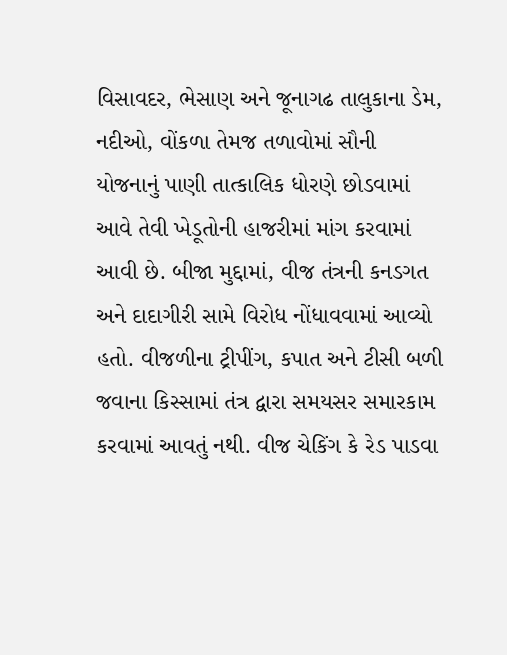વિસાવદર, ભેસાણ અને જૂનાગઢ તાલુકાના ડેમ, નદીઓ, વોંકળા તેમજ તળાવોમાં સૌની યોજનાનું પાણી તાત્કાલિક ધોરણે છોડવામાં આવે તેવી ખેડૂતોની હાજરીમાં માંગ કરવામાં આવી છે. બીજા મુદ્દામાં, વીજ તંત્રની કનડગત અને દાદાગીરી સામે વિરોધ નોંધાવવામાં આવ્યો હતો. વીજળીના ટ્રીપીંગ, કપાત અને ટીસી બળી જવાના કિસ્સામાં તંત્ર દ્વારા સમયસર સમારકામ કરવામાં આવતું નથી. વીજ ચેકિંગ કે રેડ પાડવા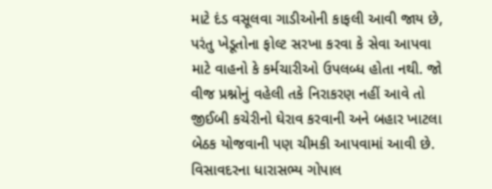માટે દંડ વસૂલવા ગાડીઓની કાફલી આવી જાય છે, પરંતુ ખેડૂતોના ફોલ્ટ સરખા કરવા કે સેવા આપવા માટે વાહનો કે કર્મચારીઓ ઉપલબ્ધ હોતા નથી. જો વીજ પ્રશ્નોનું વહેલી તકે નિરાકરણ નહીં આવે તો જીઈબી કચેરીનો ઘેરાવ કરવાની અને બહાર ખાટલા બેઠક યોજવાની પણ ચીમકી આપવામાં આવી છે. વિસાવદરના ધારાસભ્ય ગોપાલ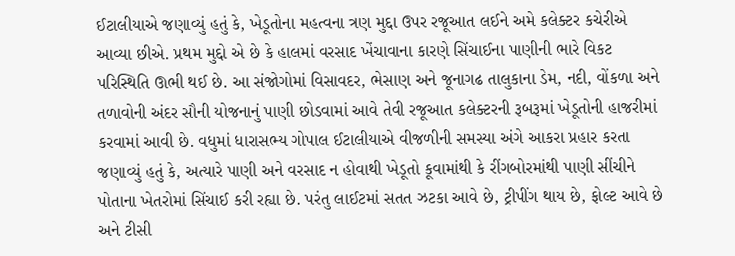ઈટાલીયાએ જણાવ્યું હતું કે, ખેડૂતોના મહત્વના ત્રણ મુદ્દા ઉપર રજૂઆત લઈને અમે કલેક્ટર કચેરીએ આવ્યા છીએ. પ્રથમ મુદ્દો એ છે કે હાલમાં વરસાદ ખેંચાવાના કારણે સિંચાઈના પાણીની ભારે વિકટ પરિસ્થિતિ ઊભી થઈ છે. આ સંજોગોમાં વિસાવદર, ભેસાણ અને જૂનાગઢ તાલુકાના ડેમ, નદી, વોંકળા અને તળાવોની અંદર સૌની યોજનાનું પાણી છોડવામાં આવે તેવી રજૂઆત કલેક્ટરની રૂબરૂમાં ખેડૂતોની હાજરીમાં કરવામાં આવી છે. વધુમાં ધારાસભ્ય ગોપાલ ઈટાલીયાએ વીજળીની સમસ્યા અંગે આકરા પ્રહાર કરતા જણાવ્યું હતું કે, અત્યારે પાણી અને વરસાદ ન હોવાથી ખેડૂતો કૂવામાંથી કે રીંગબોરમાંથી પાણી સીંચીને પોતાના ખેતરોમાં સિંચાઈ કરી રહ્યા છે. પરંતુ લાઈટમાં સતત ઝટકા આવે છે, ટ્રીપીંગ થાય છે, ફોલ્ટ આવે છે અને ટીસી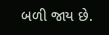બળી જાય છે.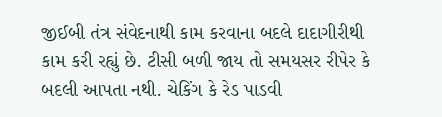જીઈબી તંત્ર સંવેદનાથી કામ કરવાના બદલે દાદાગીરીથી કામ કરી રહ્યું છે. ટીસી બળી જાય તો સમયસર રીપેર કે બદલી આપતા નથી. ચેકિંગ કે રેડ પાડવી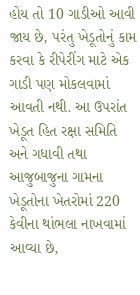હોય તો 10 ગાડીઓ આવી જાય છે, પરંતુ ખેડૂતોનું કામ કરવા કે રીપેરીંગ માટે એક ગાડી પણ મોકલવામાં આવતી નથી. આ ઉપરાંત ખેડૂત હિત રક્ષા સમિતિ અને ગધાવી તથા આજુબાજુના ગામના ખેડૂતોના ખેતરોમાં 220 કેવીના થાંભલા નાખવામાં આવ્યા છે,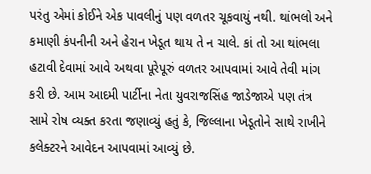પરંતુ એમાં કોઈને એક પાવલીનું પણ વળતર ચૂકવાયું નથી. થાંભલો અને કમાણી કંપનીની અને હેરાન ખેડૂત થાય તે ન ચાલે. કાં તો આ થાંભલા હટાવી દેવામાં આવે અથવા પૂરેપૂરું વળતર આપવામાં આવે તેવી માંગ કરી છે. આમ આદમી પાર્ટીના નેતા યુવરાજસિંહ જાડેજાએ પણ તંત્ર સામે રોષ વ્યક્ત કરતા જણાવ્યું હતું કે, જિલ્લાના ખેડૂતોને સાથે રાખીને કલેક્ટરને આવેદન આપવામાં આવ્યું છે.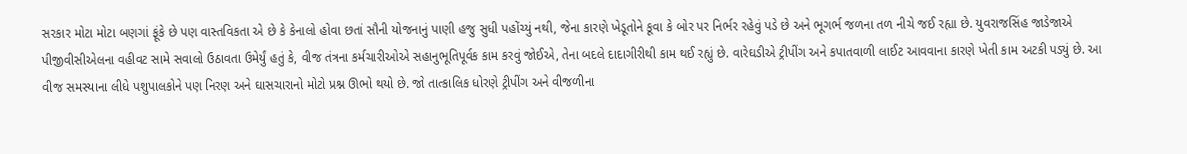સરકાર મોટા મોટા બણગાં ફૂંકે છે પણ વાસ્તવિકતા એ છે કે કેનાલો હોવા છતાં સૌની યોજનાનું પાણી હજુ સુધી પહોંચ્યું નથી, જેના કારણે ખેડૂતોને કૂવા કે બોર પર નિર્ભર રહેવું પડે છે અને ભૂગર્ભ જળના તળ નીચે જઈ રહ્યા છે. યુવરાજસિંહ જાડેજાએ પીજીવીસીએલના વહીવટ સામે સવાલો ઉઠાવતા ઉમેર્યું હતું કે, વીજ તંત્રના કર્મચારીઓએ સહાનુભૂતિપૂર્વક કામ કરવું જોઈએ, તેના બદલે દાદાગીરીથી કામ થઈ રહ્યું છે. વારેઘડીએ ટ્રીપીંગ અને કપાતવાળી લાઈટ આવવાના કારણે ખેતી કામ અટકી પડ્યું છે. આ વીજ સમસ્યાના લીધે પશુપાલકોને પણ નિરણ અને ઘાસચારાનો મોટો પ્રશ્ન ઊભો થયો છે. જો તાત્કાલિક ધોરણે ટ્રીપીંગ અને વીજળીના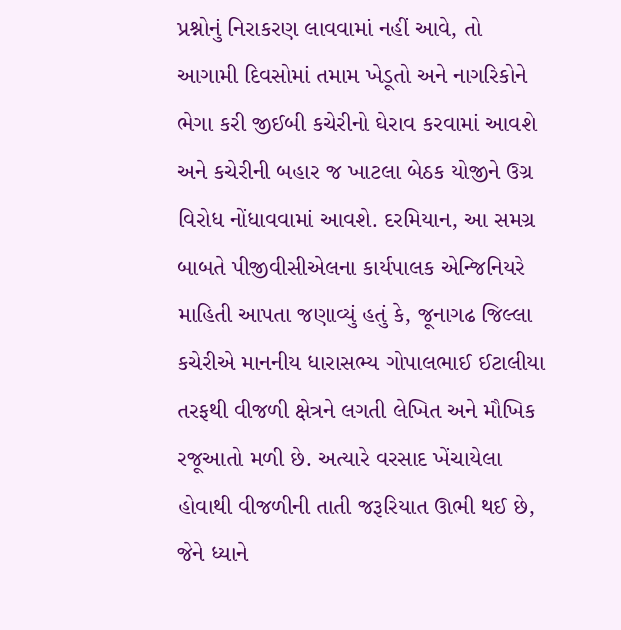પ્રશ્નોનું નિરાકરણ લાવવામાં નહીં આવે, તો આગામી દિવસોમાં તમામ ખેડૂતો અને નાગરિકોને ભેગા કરી જીઈબી કચેરીનો ઘેરાવ કરવામાં આવશે અને કચેરીની બહાર જ ખાટલા બેઠક યોજીને ઉગ્ર વિરોધ નોંધાવવામાં આવશે. દરમિયાન, આ સમગ્ર બાબતે પીજીવીસીએલના કાર્યપાલક એન્જિનિયરે માહિતી આપતા જણાવ્યું હતું કે, જૂનાગઢ જિલ્લા કચેરીએ માનનીય ધારાસભ્ય ગોપાલભાઈ ઈટાલીયા તરફથી વીજળી ક્ષેત્રને લગતી લેખિત અને મૌખિક રજૂઆતો મળી છે. અત્યારે વરસાદ ખેંચાયેલા હોવાથી વીજળીની તાતી જરૂરિયાત ઊભી થઈ છે, જેને ધ્યાને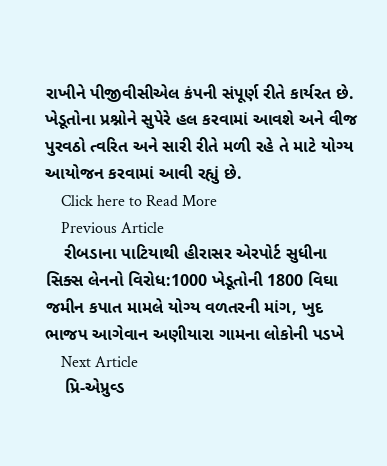રાખીને પીજીવીસીએલ કંપની સંપૂર્ણ રીતે કાર્યરત છે. ખેડૂતોના પ્રશ્નોને સુપેરે હલ કરવામાં આવશે અને વીજ પુરવઠો ત્વરિત અને સારી રીતે મળી રહે તે માટે યોગ્ય આયોજન કરવામાં આવી રહ્યું છે.
    Click here to Read More
    Previous Article
    રીબડાના પાટિયાથી હીરાસર એરપોર્ટ સુધીના સિક્સ લેનનો વિરોધ:1000 ખેડૂતોની 1800 વિઘા જમીન કપાત મામલે યોગ્ય વળતરની માંગ, ખુદ ભાજપ આગેવાન અણીયારા ગામના લોકોની પડખે
    Next Article
    પ્રિ-એપ્રુવ્ડ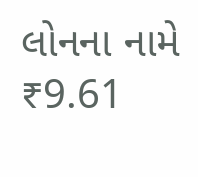લોનના નામે ₹9.61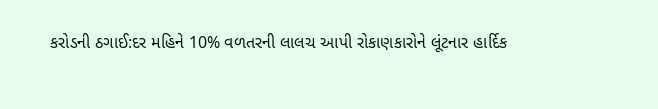કરોડની ઠગાઈ:દર મહિને 10% વળતરની લાલચ આપી રોકાણકારોને લૂંટનાર હાર્દિક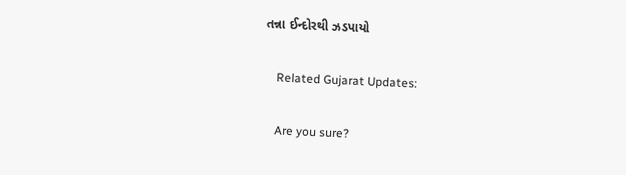તન્ના ઈન્દોરથી ઝડપાયો

    Related Gujarat Updates:

    Are you sure?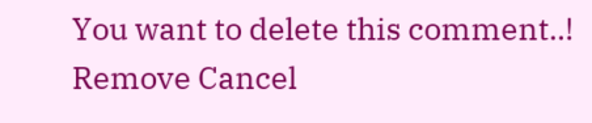You want to delete this comment..! Remove Cancel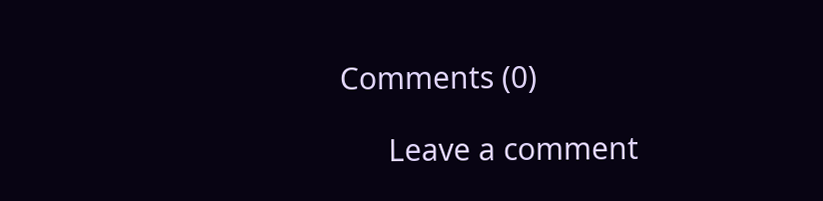Comments (0)

      Leave a comment